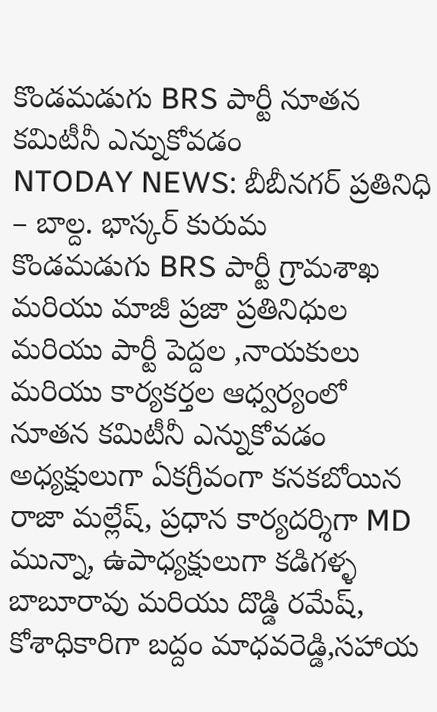కొండమడుగు BRS పార్టీ నూతన కమిటీనీ ఎన్నుకోవడం
NTODAY NEWS: బీబీనగర్ ప్రతినిధి – బాల్ద. భాస్కర్ కురుమ
కొండమడుగు BRS పార్టీ గ్రామశాఖ మరియు మాజీ ప్రజా ప్రతినిధుల మరియు పార్టీ పెద్దల ,నాయకులు మరియు కార్యకర్తల ఆధ్వర్యంలో నూతన కమిటీనీ ఎన్నుకోవడం అధ్యక్షులుగా ఏకగ్రీవంగా కనకబోయిన రాజా మల్లేష్, ప్రధాన కార్యదర్శిగా MD మున్నా, ఉపాధ్యక్షులుగా కడిగళ్ళ బాబూరావు మరియు దొడ్డి రమేష్, కోశాధికారిగా బద్దం మాధవరెడ్డి,సహాయ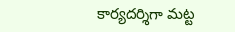కార్యదర్శిగా మట్ట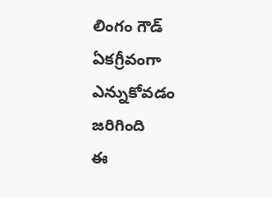లింగం గౌడ్ ఏకగ్రీవంగా ఎన్నుకోవడం జరిగింది
ఈ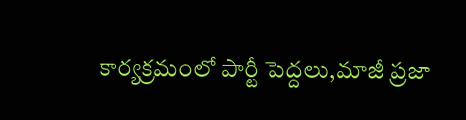కార్యక్రమంలో పార్టీ పెద్దలు,మాజీ ప్రజా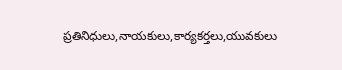ప్రతినిధులు,నాయకులు,కార్యకర్తలు,యువకులు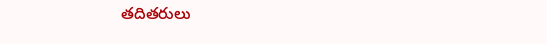తదితరులు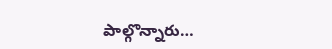పాల్గొన్నారు…